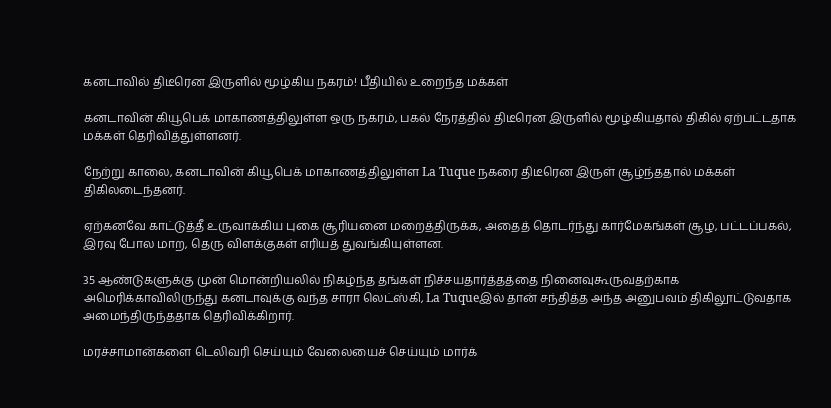கனடாவில் திடீரென இருளில் மூழ்கிய நகரம்! பீதியில் உறைந்த மக்கள்

கனடாவின் கியூபெக் மாகாணத்திலுள்ள ஒரு நகரம், பகல் நேரத்தில் திடீரென இருளில் மூழ்கியதால் திகில் ஏற்பட்டதாக மக்கள் தெரிவித்துள்ளனர்.

நேற்று காலை, கனடாவின் கியூபெக் மாகாணத்திலுள்ள La Tuque நகரை திடீரென இருள் சூழ்ந்ததால் மக்கள் திகிலடைந்தனர்.

ஏற்கனவே காட்டுத்தீ உருவாக்கிய புகை சூரியனை மறைத்திருக்க, அதைத் தொடர்ந்து கார்மேகங்கள் சூழ, பட்டப்பகல், இரவு போல மாற, தெரு விளக்குகள் எரியத் துவங்கியுள்ளன.

35 ஆண்டுகளுக்கு முன் மொன்றியலில் நிகழ்ந்த தங்கள் நிச்சயதார்த்தத்தை நினைவுகூருவதற்காக அமெரிக்காவிலிருந்து கனடாவுக்கு வந்த சாரா லெட்ஸ்கி, La Tuqueஇல் தான் சந்தித்த அந்த அனுபவம் திகிலூட்டுவதாக அமைந்திருந்ததாக தெரிவிக்கிறார்.

மரச்சாமான்களை டெலிவரி செய்யும் வேலையைச் செய்யும் மார்க்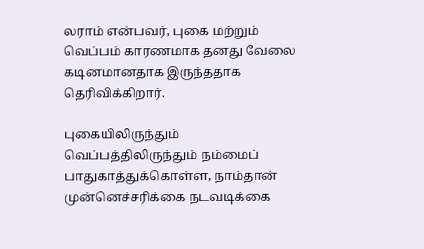லராம் என்பவர், புகை மற்றும் வெப்பம் காரணமாக தனது வேலை கடினமானதாக இருந்ததாக தெரிவிக்கிறார்.

புகையிலிருந்தும் வெப்பத்திலிருந்தும் நம்மைப் பாதுகாத்துக்கொள்ள, நாம்தான் முன்னெச்சரிக்கை நடவடிக்கை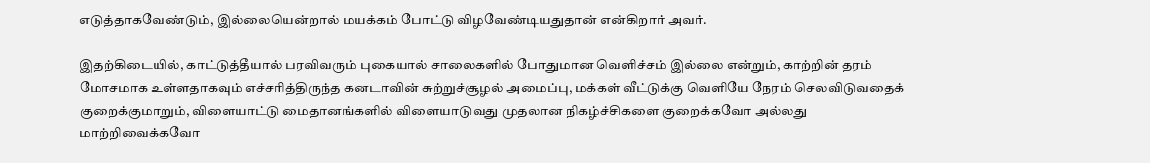எடுத்தாகவேண்டும், இல்லையென்றால் மயக்கம் போட்டு விழவேண்டியதுதான் என்கிறார் அவர்.

இதற்கிடையில், காட்டுத்தீயால் பரவிவரும் புகையால் சாலைகளில் போதுமான வெளிச்சம் இல்லை என்றும், காற்றின் தரம் மோசமாக உள்ளதாகவும் எச்சரித்திருந்த கனடாவின் சுற்றுச்சூழல் அமைப்பு, மக்கள் வீட்டுக்கு வெளியே நேரம் செலவிடுவதைக் குறைக்குமாறும், விளையாட்டு மைதானங்களில் விளையாடுவது முதலான நிகழ்ச்சிகளை குறைக்கவோ அல்லது மாற்றிவைக்கவோ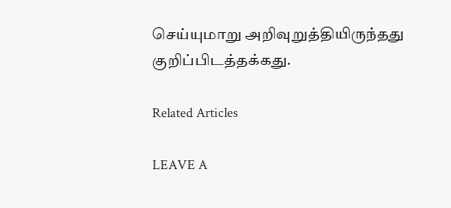செய்யுமாறு அறிவுறுத்தியிருந்தது குறிப்பிடத்தக்கது.

Related Articles

LEAVE A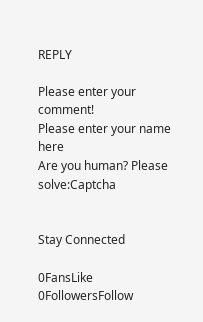REPLY

Please enter your comment!
Please enter your name here
Are you human? Please solve:Captcha


Stay Connected

0FansLike
0FollowersFollow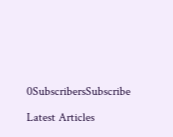0SubscribersSubscribe

Latest Articles